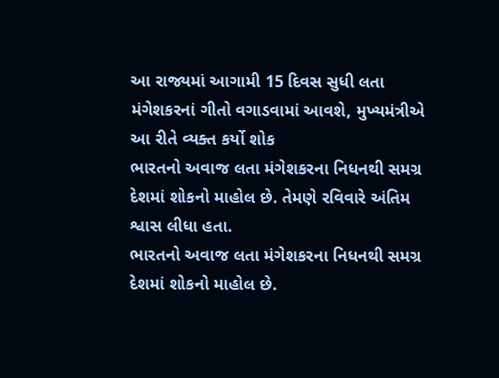આ રાજ્યમાં આગામી 15 દિવસ સુધી લતા મંગેશકરનાં ગીતો વગાડવામાં આવશે, મુખ્યમંત્રીએ આ રીતે વ્યક્ત કર્યો શોક
ભારતનો અવાજ લતા મંગેશકરના નિધનથી સમગ્ર દેશમાં શોકનો માહોલ છે. તેમણે રવિવારે અંતિમ શ્વાસ લીધા હતા.
ભારતનો અવાજ લતા મંગેશકરના નિધનથી સમગ્ર દેશમાં શોકનો માહોલ છે.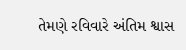તેમણે રવિવારે અંતિમ શ્વાસ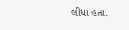લીધા હતા.